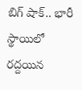బిగ్ షాక్.. భారీ స్థాయిలో రద్దయిన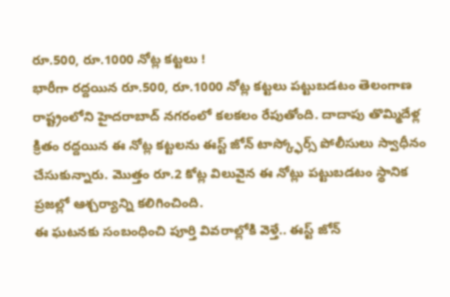రూ.500, రూ.1000 నోట్ల కట్టలు !
భారీగా రద్దయిన రూ.500, రూ.1000 నోట్ల కట్టలు పట్టుబడటం తెలంగాణ రాష్ట్రంలోని హైదరాబాద్ నగరంలో కలకలం రేపుతోంది. దాదాపు తొమ్మిదేళ్ల క్రితం రద్దయిన ఈ నోట్ల కట్టలను ఈస్ట్ జోన్ టాస్క్ఫోర్స్ పోలీసులు స్వాధీనం చేసుకున్నారు. మొత్తం రూ.2 కోట్ల విలువైన ఈ నోట్లు పట్టుబడటం స్థానిక ప్రజల్లో ఆశ్చర్యాన్ని కలిగించింది.
ఈ ఘటనకు సంబంధించి పూర్తి వివరాల్లోకి వెళ్తే.. ఈస్ట్ జోన్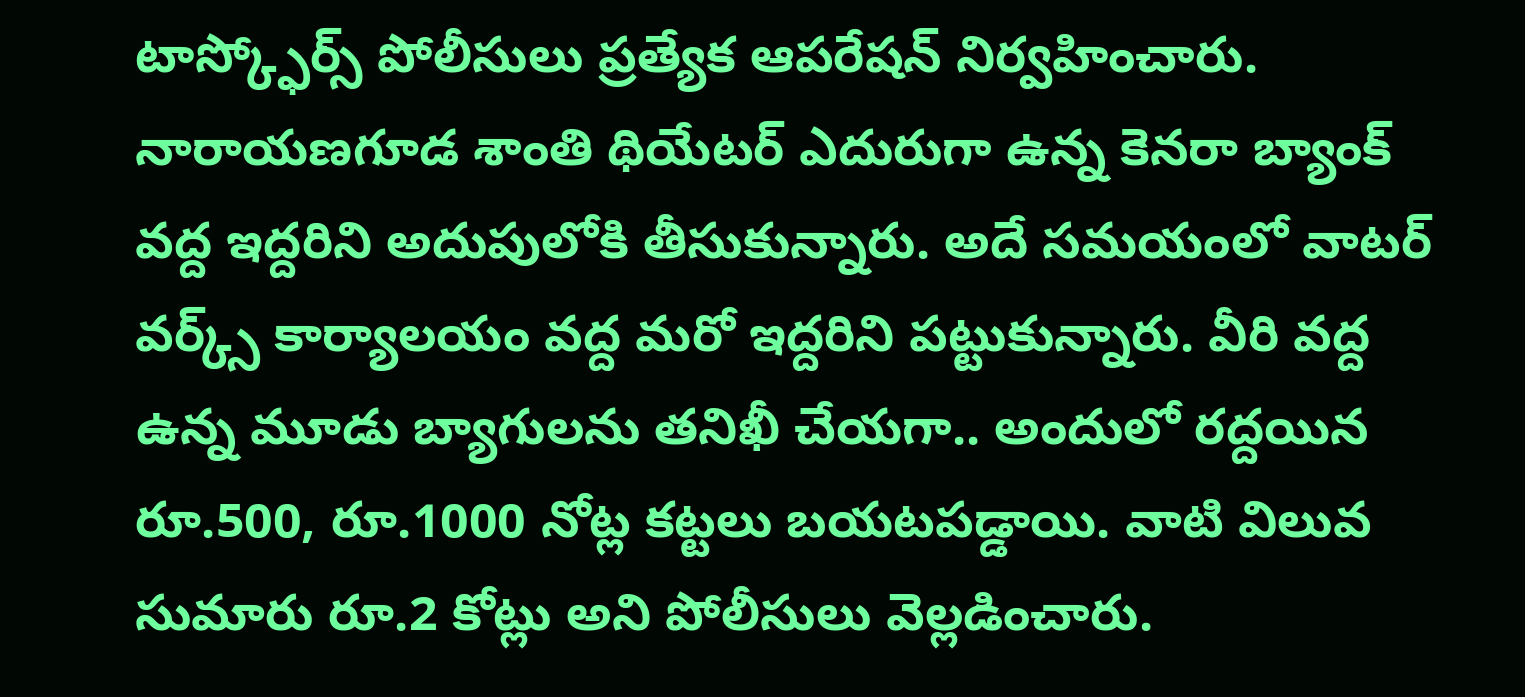టాస్క్ఫోర్స్ పోలీసులు ప్రత్యేక ఆపరేషన్ నిర్వహించారు. నారాయణగూడ శాంతి థియేటర్ ఎదురుగా ఉన్న కెనరా బ్యాంక్ వద్ద ఇద్దరిని అదుపులోకి తీసుకున్నారు. అదే సమయంలో వాటర్ వర్క్స్ కార్యాలయం వద్ద మరో ఇద్దరిని పట్టుకున్నారు. వీరి వద్ద ఉన్న మూడు బ్యాగులను తనిఖీ చేయగా.. అందులో రద్దయిన రూ.500, రూ.1000 నోట్ల కట్టలు బయటపడ్డాయి. వాటి విలువ సుమారు రూ.2 కోట్లు అని పోలీసులు వెల్లడించారు.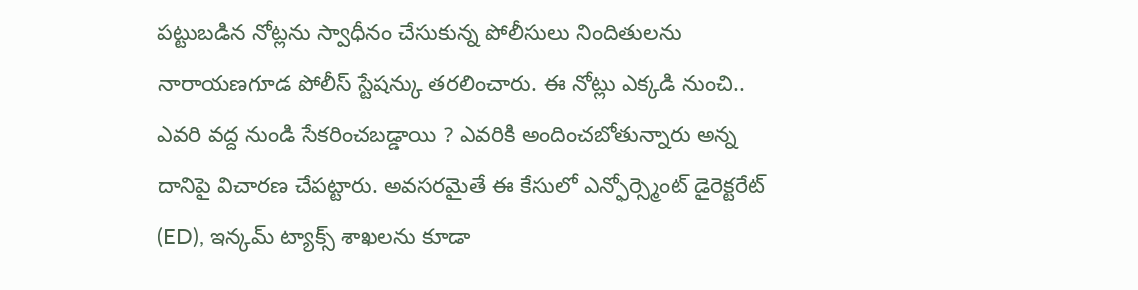పట్టుబడిన నోట్లను స్వాధీనం చేసుకున్న పోలీసులు నిందితులను నారాయణగూడ పోలీస్ స్టేషన్కు తరలించారు. ఈ నోట్లు ఎక్కడి నుంచి.. ఎవరి వద్ద నుండి సేకరించబడ్డాయి ? ఎవరికి అందించబోతున్నారు అన్న దానిపై విచారణ చేపట్టారు. అవసరమైతే ఈ కేసులో ఎన్ఫోర్స్మెంట్ డైరెక్టరేట్ (ED), ఇన్కమ్ ట్యాక్స్ శాఖలను కూడా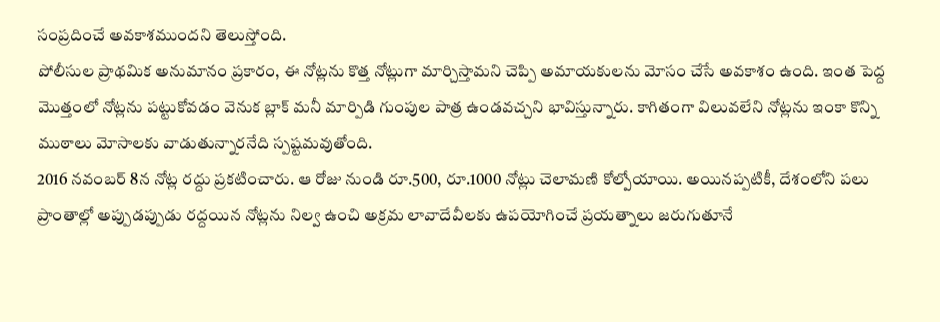సంప్రదించే అవకాశముందని తెలుస్తోంది.
పోలీసుల ప్రాథమిక అనుమానం ప్రకారం, ఈ నోట్లను కొత్త నోట్లుగా మార్చిస్తామని చెప్పి అమాయకులను మోసం చేసే అవకాశం ఉంది. ఇంత పెద్ద మొత్తంలో నోట్లను పట్టుకోవడం వెనుక బ్లాక్ మనీ మార్పిడి గుంపుల పాత్ర ఉండవచ్చని భావిస్తున్నారు. కాగితంగా విలువలేని నోట్లను ఇంకా కొన్ని ముఠాలు మోసాలకు వాడుతున్నారనేది స్పష్టమవుతోంది.
2016 నవంబర్ 8న నోట్ల రద్దు ప్రకటించారు. ఆ రోజు నుండి రూ.500, రూ.1000 నోట్లు చెలామణి కోల్పోయాయి. అయినప్పటికీ, దేశంలోని పలు ప్రాంతాల్లో అప్పుడప్పుడు రద్దయిన నోట్లను నిల్వ ఉంచి అక్రమ లావాదేవీలకు ఉపయోగించే ప్రయత్నాలు జరుగుతూనే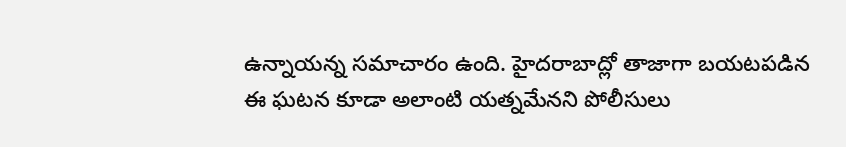ఉన్నాయన్న సమాచారం ఉంది. హైదరాబాద్లో తాజాగా బయటపడిన ఈ ఘటన కూడా అలాంటి యత్నమేనని పోలీసులు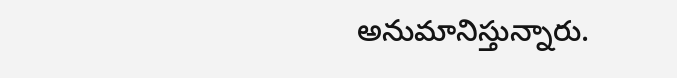అనుమానిస్తున్నారు.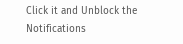Click it and Unblock the Notifications